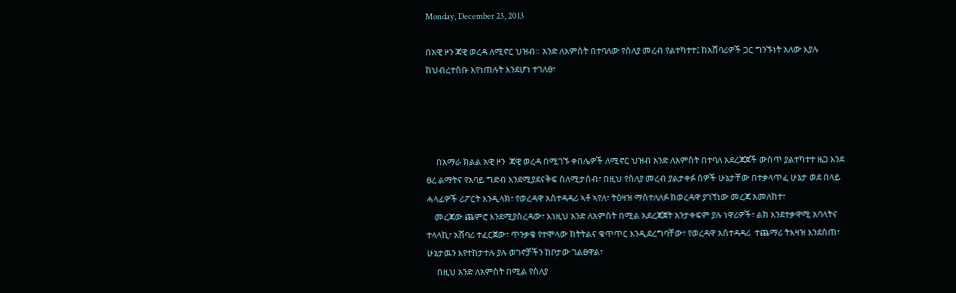Monday, December 23, 2013

በአዊ ዞን ጃዊ ወረዳ ለሚኖር ህዝብ። አንድ ለአምስት በተባለው የስለያ መረብ የልተካተተ፤ ከአሸባሪዎች ጋር ግንኙነት አለው እያሉ ከህብረተሰቡ እየነጠሉት እንደሆነ ተገለፀ፣




     በአማራ ክልል አዊ ዞን  ጃዊ ወረዳ በሚገኙ ቀበሌዎች ለሚኖር ህዝብ አንድ ለአምስት በተባለ አደረጃጀች ውስጥ ያልተካተተ ዜጋ እንደ ፀረ ልማትና የአባይ ግድብ እንደሚያደናቅፍ ስለሚታሰብ፣ በዚህ የስለያ መረብ ያልታቀፉ ሰዎች ሁኔታቸው በተቃላጥፈ ሁኔታ ወደ በላይ ሓላፊዎች ሪፖርት እንዲላክ፣ የወረዳዋ አስተዳዳሪ ኣቶ ኣየለ፣ ትዕዛዝ ማስተለለፉ ከወረዳዋ ያገኘነው መረጃ አመለከተ፣
    መረጃው ጨምሮ እንደሚያስረዳው፣ እነዚህ አንድ ለአምስት በሚል አደረጃጀት አንታቀፍም ያሉ ነዋሪዎች፣ ልክ እንደተቃዋሚ አባላትና ተላላኪ፣ አሸባሪ ተፈርጀው፣ ጥንቃቄ የተሞላው ክትትልና ቁጥጥር እንዲደረግባቸው፣ የወረዳዋ አስተዳዳሪ  ተጨማሪ ትእዛዝ እንደሰጠ፣ ሁኔታዉን እየተከታተሉ ያሉ ወገኖቻችን ከቦታው ገልፀዋል፣
     በዚህ አንድ ለአምስት በሚል የስለያ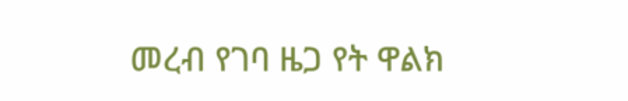መረብ የገባ ዜጋ የት ዋልክ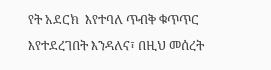የት አደርክ  እየተባለ ጥብቅ ቁጥጥር እየተደረገበት እንዳለና፣ በዚህ መሰረት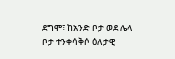ደግሞ፣ ከአንድ ቦታ ወደ ሌላ ቦታ ተንቀሳቅሶ ዕለታዊ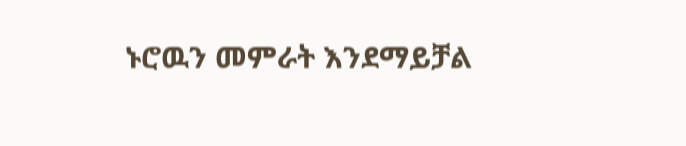ኑሮዉን መምራት እንደማይቻል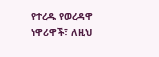የተረዱ የወረዳዋ ነዋሪዋች፣ ለዚህ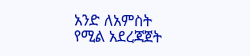አንድ ለአምስት የሚል አደረጃጀት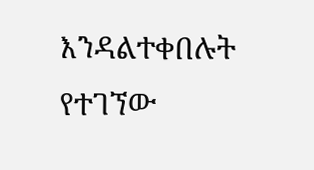እንዳልተቀበሉት የተገኘው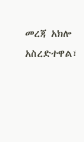መረጃ አክሎ አስረድተዋል፣